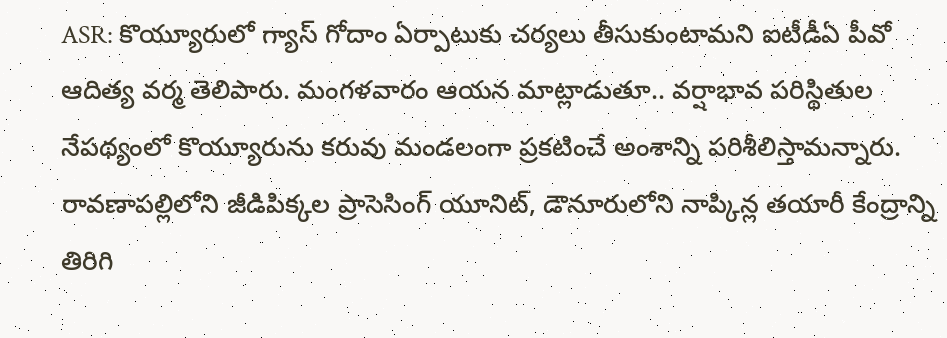ASR: కొయ్యూరులో గ్యాస్ గోదాం ఏర్పాటుకు చర్యలు తీసుకుంటామని ఐటీడీఏ పీవో ఆదిత్య వర్మ తెలిపారు. మంగళవారం ఆయన మాట్లాడుతూ.. వర్షాభావ పరిస్థితుల నేపథ్యంలో కొయ్యూరును కరువు మండలంగా ప్రకటించే అంశాన్ని పరిశీలిస్తామన్నారు. రావణాపల్లిలోని జీడిపిక్కల ప్రాసెసింగ్ యూనిట్, డౌనూరులోని నాప్కిన్ల తయారీ కేంద్రాన్ని తిరిగి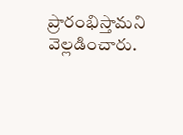ప్రారంభిస్తామని వెల్లడించారు.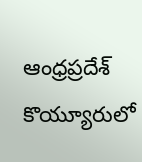ఆంధ్రప్రదేశ్
కొయ్యూరులో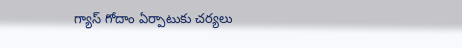గ్యాస్ గోదాం ఏర్పాటుకు చర్యలు